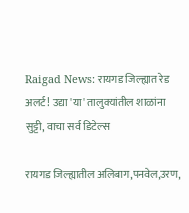Raigad News: रायगड जिल्ह्यात रेड अलर्ट! उद्या 'या' तालुक्यांतील शाळांना सुट्टी, वाचा सर्व डिटेल्स

रायगड जिल्ह्यातील अलिबाग,पनवेल,उरण,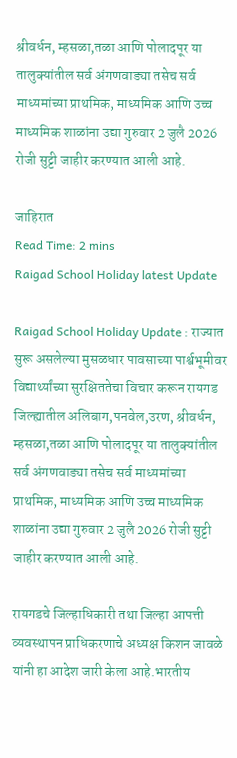श्रीवर्धन, म्हसळा,तळा आणि पोलादपूर या तालुक्यांतील सर्व अंगणवाड्या तसेच सर्व माध्यमांच्या प्राथमिक, माध्यमिक आणि उच्च माध्यमिक शाळांना उद्या गुरुवार 2 जुलै 2026 रोजी सुट्टी जाहीर करण्यात आली आहे.

जाहिरात
Read Time: 2 mins
Raigad School Holiday latest Update

Raigad School Holiday Update : राज्यात सुरू असलेल्या मुसळधार पावसाच्या पार्श्वभूमीवर विद्यार्थ्यांच्या सुरक्षिततेचा विचार करून रायगड जिल्ह्यातील अलिबाग,पनवेल,उरण, श्रीवर्धन, म्हसळा,तळा आणि पोलादपूर या तालुक्यांतील सर्व अंगणवाड्या तसेच सर्व माध्यमांच्या प्राथमिक, माध्यमिक आणि उच्च माध्यमिक शाळांना उद्या गुरुवार 2 जुलै 2026 रोजी सुट्टी जाहीर करण्यात आली आहे.

रायगडचे जिल्हाधिकारी तथा जिल्हा आपत्ती व्यवस्थापन प्राधिकरणाचे अध्यक्ष किशन जावळे यांनी हा आदेश जारी केला आहे.भारतीय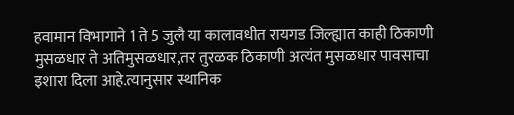हवामान विभागाने 1 ते 5 जुलै या कालावधीत रायगड जिल्ह्यात काही ठिकाणी मुसळधार ते अतिमुसळधार,तर तुरळक ठिकाणी अत्यंत मुसळधार पावसाचा इशारा दिला आहे.त्यानुसार स्थानिक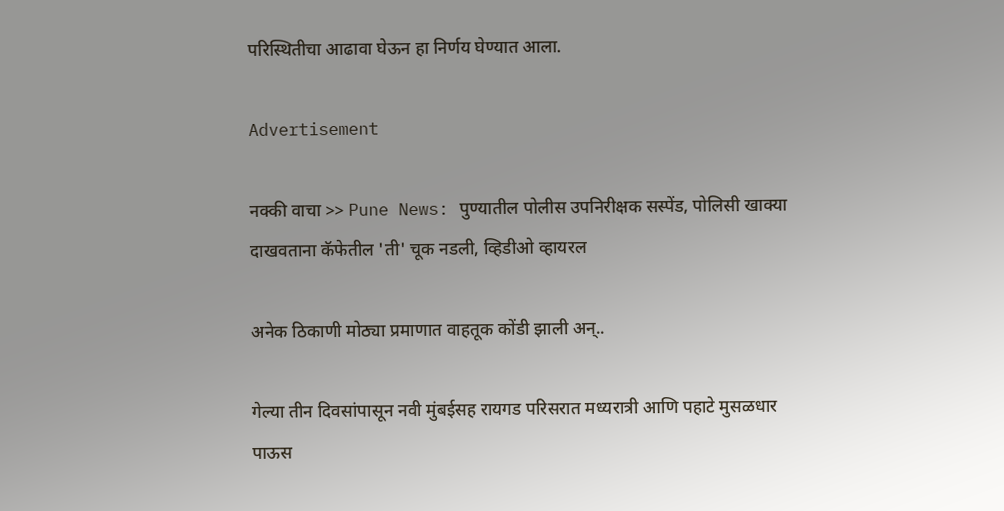परिस्थितीचा आढावा घेऊन हा निर्णय घेण्यात आला.

Advertisement

नक्की वाचा >> Pune News: पुण्यातील पोलीस उपनिरीक्षक सस्पेंड, पोलिसी खाक्या दाखवताना कॅफेतील 'ती' चूक नडली, व्हिडीओ व्हायरल

अनेक ठिकाणी मोठ्या प्रमाणात वाहतूक कोंडी झाली अन्..

गेल्या तीन दिवसांपासून नवी मुंबईसह रायगड परिसरात मध्यरात्री आणि पहाटे मुसळधार पाऊस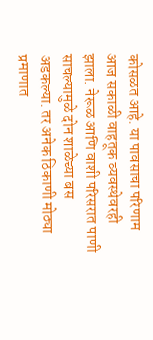कोसळत आहे. या पावसाचा परिणाम आज सकाळी वाहतूक व्यवस्थेवरही झाला. नेरूळ आणि वाशी परिसरात पाणी साचल्यामुळे दोन शाळेच्या बस अडकल्या. तर अनेक ठिकाणी मोठ्या प्रमाणात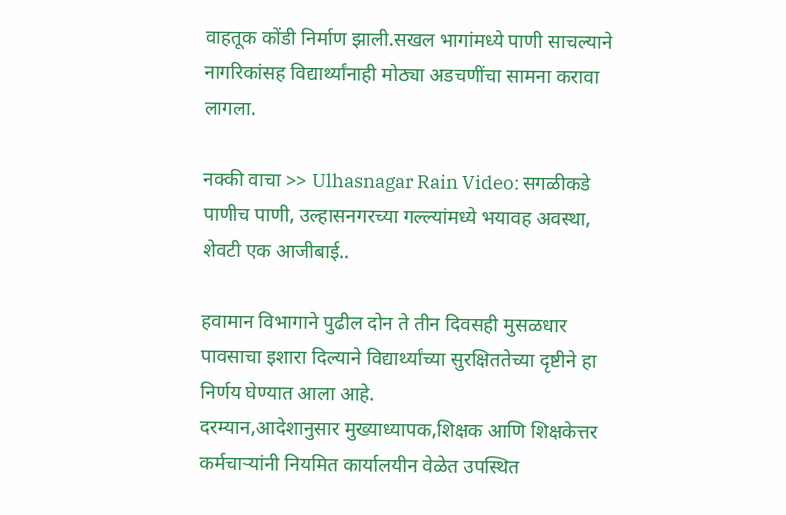वाहतूक कोंडी निर्माण झाली.सखल भागांमध्ये पाणी साचल्याने नागरिकांसह विद्यार्थ्यांनाही मोठ्या अडचणींचा सामना करावा लागला.

नक्की वाचा >> Ulhasnagar Rain Video: सगळीकडे पाणीच पाणी, उल्हासनगरच्या गल्ल्यांमध्ये भयावह अवस्था, शेवटी एक आजीबाई..

हवामान विभागाने पुढील दोन ते तीन दिवसही मुसळधार पावसाचा इशारा दिल्याने विद्यार्थ्यांच्या सुरक्षिततेच्या दृष्टीने हा निर्णय घेण्यात आला आहे.
दरम्यान,आदेशानुसार मुख्याध्यापक,शिक्षक आणि शिक्षकेत्तर कर्मचाऱ्यांनी नियमित कार्यालयीन वेळेत उपस्थित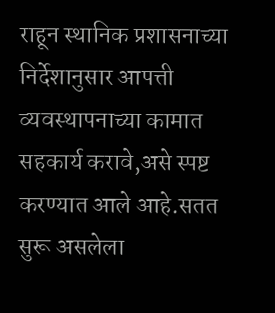राहून स्थानिक प्रशासनाच्या निर्देशानुसार आपत्ती व्यवस्थापनाच्या कामात सहकार्य करावे,असे स्पष्ट करण्यात आले आहे.सतत सुरू असलेला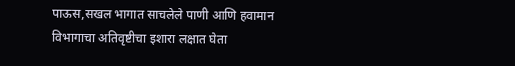पाऊस,सखल भागात साचलेले पाणी आणि हवामान विभागाचा अतिवृष्टीचा इशारा लक्षात घेता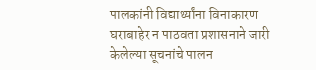पालकांनी विद्यार्थ्यांना विनाकारण घराबाहेर न पाठवता प्रशासनाने जारी केलेल्या सूचनांचे पालन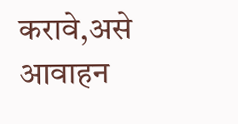करावे,असे आवाहन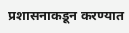प्रशासनाकडून करण्यात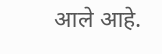आले आहे.